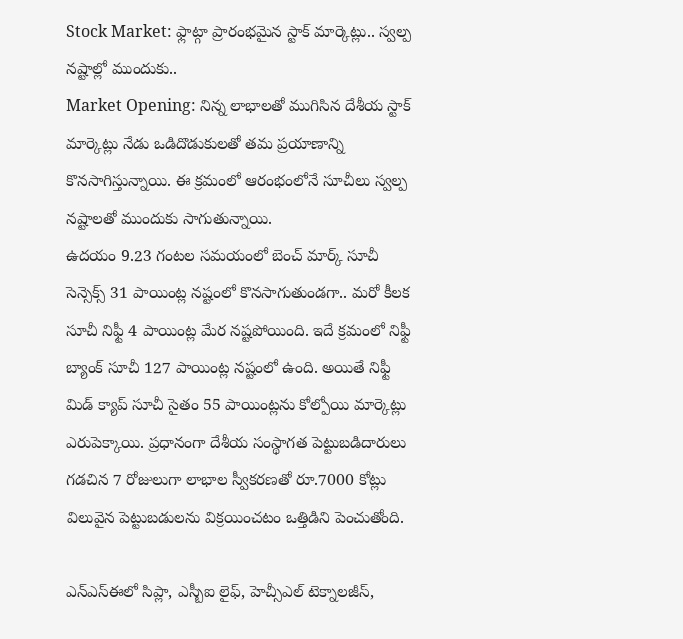Stock Market: ఫ్లాట్గా ప్రారంభమైన స్టాక్ మార్కెట్లు.. స్వల్ప నష్టాల్లో ముందుకు..
Market Opening: నిన్న లాభాలతో ముగిసిన దేశీయ స్టాక్ మార్కెట్లు నేడు ఒడిదొడుకులతో తమ ప్రయాణాన్ని కొనసాగిస్తున్నాయి. ఈ క్రమంలో ఆరంభంలోనే సూచీలు స్వల్ప నష్టాలతో ముందుకు సాగుతున్నాయి.
ఉదయం 9.23 గంటల సమయంలో బెంచ్ మార్క్ సూచీ సెన్సెక్స్ 31 పాయింట్ల నష్టంలో కొనసాగుతుండగా.. మరో కీలక సూచీ నిఫ్టీ 4 పాయింట్ల మేర నష్టపోయింది. ఇదే క్రమంలో నిఫ్టీ బ్యాంక్ సూచీ 127 పాయింట్ల నష్టంలో ఉంది. అయితే నిఫ్టీ మిడ్ క్యాప్ సూచీ సైతం 55 పాయింట్లను కోల్పోయి మార్కెట్లు ఎరుపెక్కాయి. ప్రధానంగా దేశీయ సంస్థాగత పెట్టుబడిదారులు గడచిన 7 రోజులుగా లాభాల స్వీకరణతో రూ.7000 కోట్లు విలువైన పెట్టుబడులను విక్రయించటం ఒత్తిడిని పెంచుతోంది.

ఎన్ఎస్ఈలో సిప్లా, ఎస్బీఐ లైఫ్, హెచ్సీఎల్ టెక్నాలజీస్,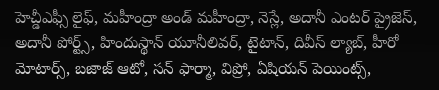హెచ్డీఎఫ్సీ లైఫ్, మహీంద్రా అండ్ మహీంద్రా, నెస్లే, అదానీ ఎంటర్ ప్రైజెస్, అదానీ పోర్ట్స్, హిందుస్థాన్ యూనీలివర్, టైటాన్, దివీస్ ల్యాబ్, హీరో మోటార్స్, బజాజ్ ఆటో, సన్ ఫార్మా, విప్రో, ఏషియన్ పెయింట్స్,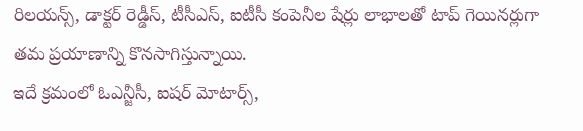రిలయన్స్, డాక్టర్ రెడ్డీస్, టీసీఎస్, ఐటీసీ కంపెనీల షేర్లు లాభాలతో టాప్ గెయినర్లుగా తమ ప్రయాణాన్ని కొనసాగిస్తున్నాయి.
ఇదే క్రమంలో ఓఎన్జీసీ, ఐషర్ మోటార్స్,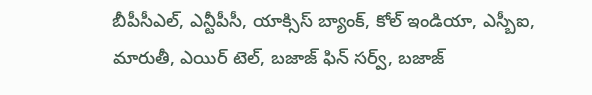బీపీసీఎల్, ఎన్టీపీసీ, యాక్సిస్ బ్యాంక్, కోల్ ఇండియా, ఎస్బీఐ, మారుతీ, ఎయిర్ టెల్, బజాజ్ ఫిన్ సర్వ్, బజాజ్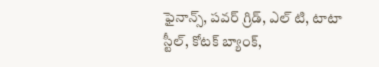ఫైనాన్స్, పవర్ గ్రిడ్, ఎల్ టి, టాటా స్టీల్, కోటక్ బ్యాంక్,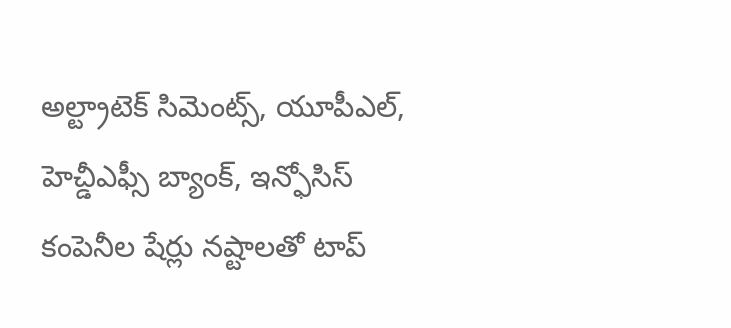అల్ట్రాటెక్ సిమెంట్స్, యూపీఎల్, హెచ్డీఎఫ్సీ బ్యాంక్, ఇన్ఫోసిస్ కంపెనీల షేర్లు నష్టాలతో టాప్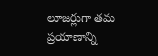లూజర్లుగా తమ ప్రయాణాన్ని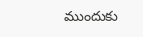ముందుకు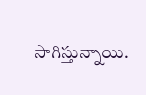సాగిస్తున్నాయి.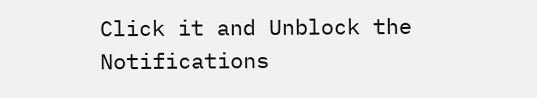Click it and Unblock the Notifications